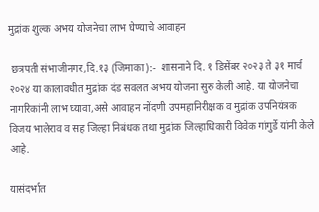मुद्रांक शुल्क अभय योजनेचा लाभ घेण्याचे आवाहन

 छत्रपती संभाजीनगर,दि.१३ (जिमाका):-  शासनाने दि. १ डिसेंबर २०२३ ते ३१ मार्च २०२४ या कालावधीत मुद्रांक दंड सवलत अभय योजना सुरु केली आहे. या योजनेचा नागरिकांनी लाभ घ्यावा,असे आवाहन नोंदणी उपमहानिरीक्षक व मुद्रांक उपनियंत्रक विजय भालेराव व सह जिल्हा निबंधक तथा मुद्रांक जिल्हाधिकारी विवेक गांगुर्डे यांनी केले आहे.

यासंदर्भात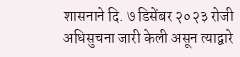शासनाने दि. ७ डिसेंबर २०२३ रोजी अधिसुचना जारी केली असून त्याद्वारे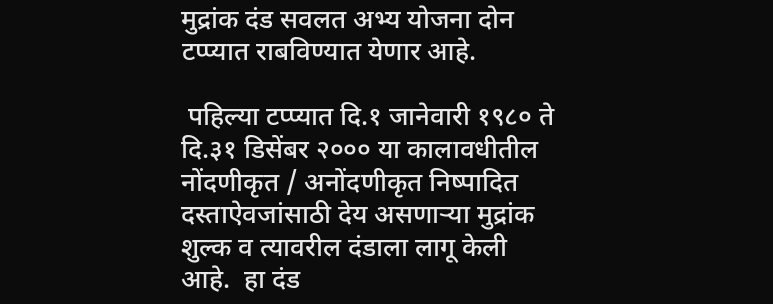मुद्रांक दंड सवलत अभ्य योजना दोन टप्प्यात राबविण्यात येणार आहे.

 पहिल्या टप्प्यात दि.१ जानेवारी १९८० ते दि.३१ डिसेंबर २००० या कालावधीतील  नोंदणीकृत / अनोंदणीकृत निष्पादित दस्ताऐवजांसाठी देय असणाऱ्या मुद्रांक शुल्क व त्यावरील दंडाला लागू केली आहे.  हा दंड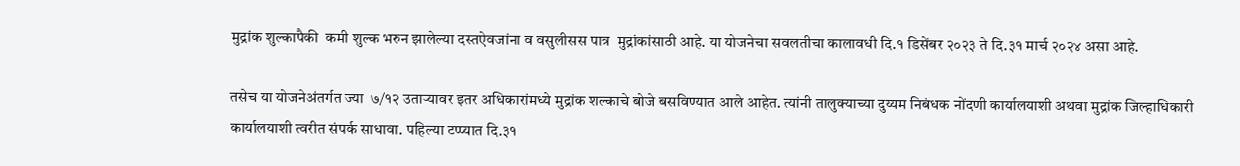मुद्रांक शुल्कापैकी  कमी शुल्क भरुन झालेल्या दस्तऐवजांना व वसुलीसस पात्र  मुद्रांकांसाठी आहे. या योजनेचा सवलतीचा कालावधी दि.१ डिसेंबर २०२३ ते दि.३१ मार्च २०२४ असा आहे.

तसेच या योजनेअंतर्गत ज्या  ७/१२ उताऱ्यावर इतर अधिकारांमध्ये मुद्रांक शल्काचे बोजे बसविण्यात आले आहेत. त्यांनी तालुक्याच्या दुय्यम निबंधक नोंदणी कार्यालयाशी अथवा मुद्रांक जिल्हाधिकारी कार्यालयाशी त्वरीत संपर्क साधावा. पहिल्या टप्प्यात दि.३१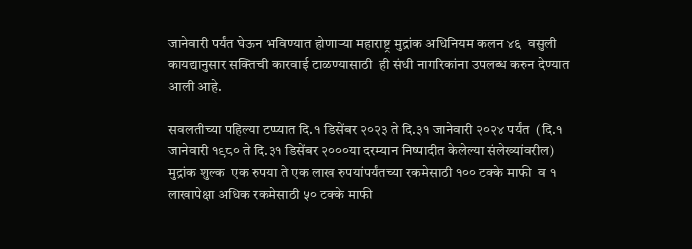जानेवारी पर्यंत घेऊन भविण्यात होणाऱ्या महाराष्ट्र मुद्रांक अधिनियम कलन ४६  वसुली कायद्यानुसार सक्तिची कारवाई टाळण्यासाठी  ही संधी नागरिकांना उपलब्ध करुन देण्यात आली आहे.

सवलतीच्या पहिल्या टप्प्यात दि.१ डिसेंबर २०२३ ते दि.३१ जानेवारी २०२४ पर्यंत  (दि.१ जानेवारी १९८० ते दि.३१ डिसेंबर २०००या दरम्यान निष्पादीत केलेल्या संलेख्यांवरील) मुद्रांक शुल्क  एक रुपया ते एक लाख रुपयांपर्यंतच्या रकमेसाठी १०० टक्के माफी  व १ लाखापेक्षा अधिक रकमेसाठी ५० टक्के माफी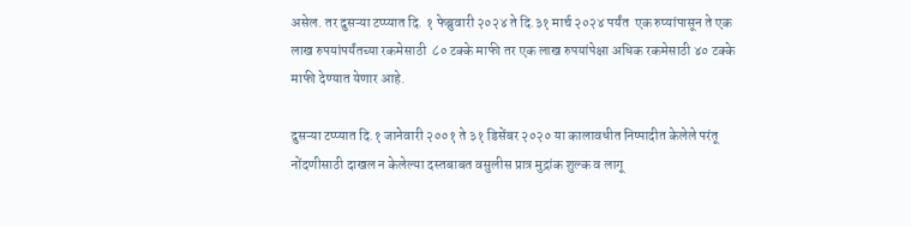असेल. तर दुसऱ्या टप्प्यात दि. १ फेब्रुवारी २०२४ ते दि.३१ मार्च २०२४ पर्यंत  एक रुप्यांपासून ते एक लाख रुपयांपर्यंतच्या रकमेसाठी  ८० टक्के माफी तर एक लाख रुपयांपेक्षा अधिक रकमेसाठी ४० टक्के माफी देण्यात येणार आहे.

दुसऱ्या टप्प्यात दि.१ जानेवारी २००१ ते ३१ डिसेंबर २०२० या कालावधीत निष्पादीत केलेले परंतू नोंदणीसाठी दाखल न केलेल्या दस्तबाबत वसुलीस प्रात्र मुद्रांक शुल्क व लागू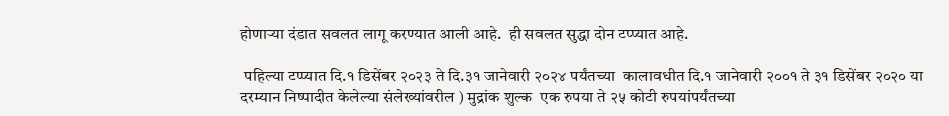होणाऱ्या दंडात सवलत लागू करण्यात आली आहे.  ही सवलत सुद्धा दोन टप्प्यात आहे.

 पहिल्या टप्प्यात दि.१ डिसेंबर २०२३ ते दि.३१ जानेवारी २०२४ पर्यंतच्या  कालावधीत दि.१ जानेवारी २००१ ते ३१ डिसेंबर २०२० या दरम्यान निष्पादीत केलेल्या संलेख्यांवरील ) मुद्रांक शुल्क  एक रुपया ते २५ कोटी रुपयांपर्यंतच्या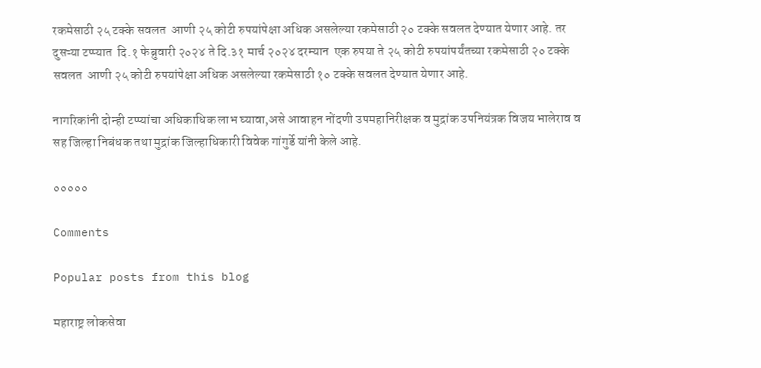रकमेसाठी २५ टक्के सवलत  आणी २५ कोटी रुपयांपेक्षा अधिक असलेल्या रकमेसाठी २० टक्के सवलत देण्यात येणार आहे. तर दुसऱ्या टप्प्यात  दि.१ फेब्रुवारी २०२४ ते दि.३१ मार्च २०२४ दरम्यान  एक रुपया ते २५ कोटी रुपयांपर्यंतच्या रकमेसाठी २० टक्के सवलत  आणी २५ कोटी रुपयांपेक्षा अधिक असलेल्या रकमेसाठी १० टक्के सवलत देण्यात येणार आहे.

नागरिकांनी दोन्ही टप्प्यांचा अधिकाधिक लाभ घ्यावा,असे आवाहन नोंदणी उपमहानिरीक्षक व मुद्रांक उपनियंत्रक विजय भालेराव व सह जिल्हा निबंधक तथा मुद्रांक जिल्हाधिकारी विवेक गांगुर्डे यांनी केले आहे.

०००००

Comments

Popular posts from this blog

महाराष्ट्र लोकसेवा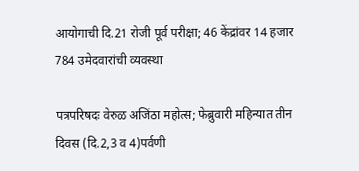आयोगाची दि.21 रोजी पूर्व परीक्षा; 46 केंद्रांवर 14 हजार 784 उमेदवारांची व्यवस्था

पत्रपरिषदः वेरुळ अजिंठा महोत्स; फेब्रुवारी महिन्यात तीन दिवस (दि.2,3 व 4)पर्वणी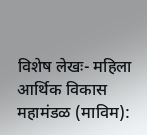विशेष लेखः- महिला आर्थिक विकास महामंडळ (माविम):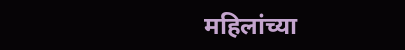महिलांच्या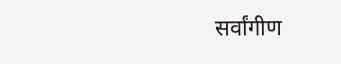सर्वांगीण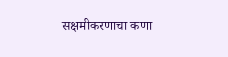सक्षमीकरणाचा कणा